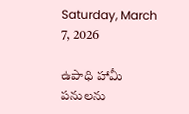Saturday, March 7, 2026

ఉపాధి హామీ పనులను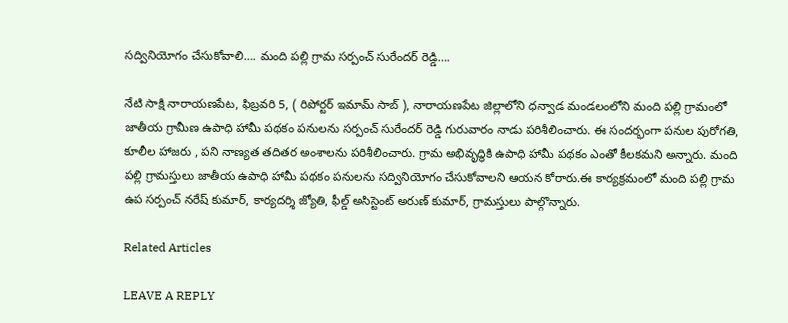సద్వినియోగం చేసుకోవాలి…. మంది పల్లి గ్రామ సర్పంచ్ సురేందర్ రెడ్డి….

నేటి సాక్షి నారాయణపేట, ఫిబ్రవరి 5, ( రిపోర్టర్ ఇమామ్ సాబ్ ), నారాయణపేట జిల్లాలోని ధన్వాడ మండలంలోని మంది పల్లి గ్రామంలో జాతీయ గ్రామీణ ఉపాధి హామీ పథకం పనులను సర్పంచ్ సురేందర్ రెడ్డి గురువారం నాడు పరిశీలించారు. ఈ సందర్భంగా పనుల పురోగతి, కూలీల హాజరు , పని నాణ్యత తదితర అంశాలను పరిశీలించారు. గ్రామ అభివృద్ధికి ఉపాధి హామీ పథకం ఎంతో కీలకమని అన్నారు. మంది పల్లి గ్రామస్తులు జాతీయ ఉపాధి హామీ పథకం పనులను సద్వినియోగం చేసుకోవాలని ఆయన కోరారు.ఈ కార్యక్రమంలో మంది పల్లి గ్రామ ఉప సర్పంచ్ నరేష్ కుమార్, కార్యదర్శి జ్యోతి, ఫీల్డ్ అసిస్టెంట్ అరుణ్ కుమార్, గ్రామస్తులు పాల్గొన్నారు.

Related Articles

LEAVE A REPLY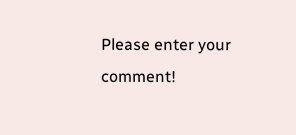Please enter your comment!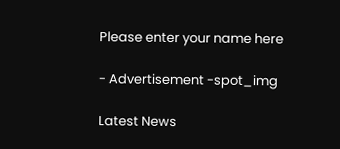Please enter your name here

- Advertisement -spot_img

Latest News